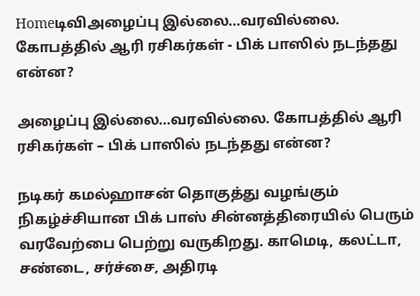Homeடிவிஅழைப்பு இல்லை...வரவில்லை. கோபத்தில் ஆரி ரசிகர்கள் - பிக் பாஸில் நடந்தது என்ன?

அழைப்பு இல்லை…வரவில்லை. கோபத்தில் ஆரி ரசிகர்கள் – பிக் பாஸில் நடந்தது என்ன?

நடிகர் கமல்ஹாசன் தொகுத்து வழங்கும் நிகழ்ச்சியான பிக் பாஸ் சின்னத்திரையில் பெரும் வரவேற்பை பெற்று வருகிறது. காமெடி, கலட்டா, சண்டை, சர்ச்சை, அதிரடி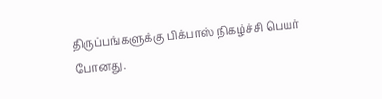திருப்பங்களுக்கு பிக்பாஸ் நிகழ்ச்சி பெயர் போனது.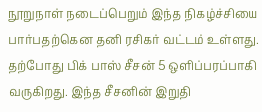நூறுநாள் நடைப்பெறும் இந்த நிகழ்ச்சியை பார்பதற்கென தனி ரசிகர் வட்டம் உள்ளது. தற்போது பிக் பாஸ் சீசன் 5 ஒளிப்பரப்பாகி வருகிறது. இந்த சீசனின் இறுதி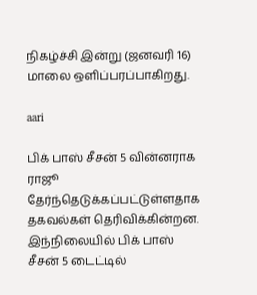நிகழ்ச்சி இன்று (ஜனவரி 16) மாலை ஒளிப்பரப்பாகிறது.

aari

பிக் பாஸ் சீசன் 5 வின்னராக ராஜூ தேர்ந்தெடுக்கப்பட்டுள்ளதாக தகவல்கள் தெரிவிக்கின்றன. இந்நிலையில் பிக் பாஸ் சீசன் 5 டைட்டில்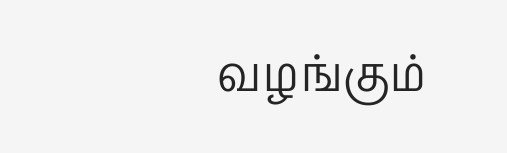வழங்கும்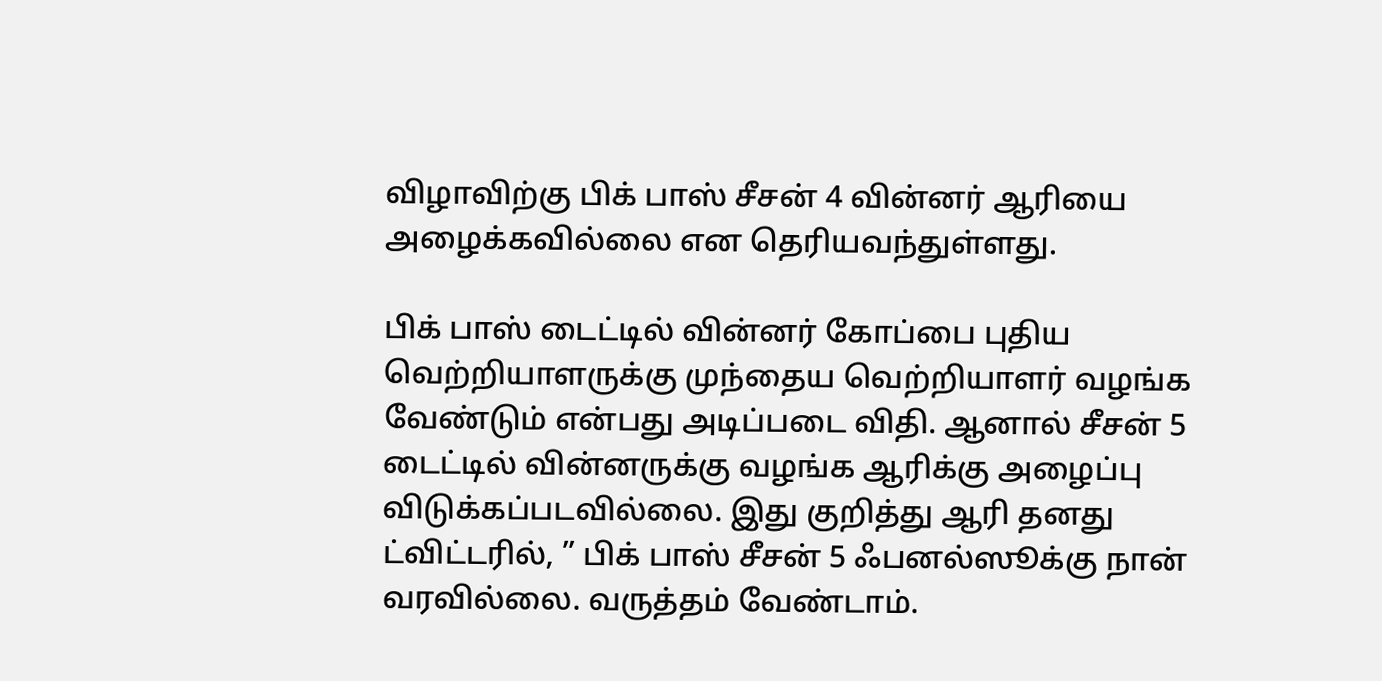விழாவிற்கு பிக் பாஸ் சீசன் 4 வின்னர் ஆரியை அழைக்கவில்லை என தெரியவந்துள்ளது.

பிக் பாஸ் டைட்டில் வின்னர் கோப்பை புதிய வெற்றியாளருக்கு முந்தைய வெற்றியாளர் வழங்க வேண்டும் என்பது அடிப்படை விதி. ஆனால் சீசன் 5 டைட்டில் வின்னருக்கு வழங்க ஆரிக்கு அழைப்பு விடுக்கப்படவில்லை. இது குறித்து ஆரி தனது ட்விட்டரில், ” பிக் பாஸ் சீசன் 5 ஃபனல்ஸூக்கு நான் வரவில்லை. வருத்தம் வேண்டாம்.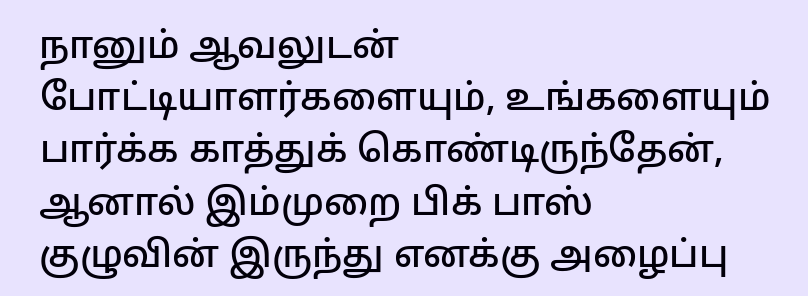நானும் ஆவலுடன் போட்டியாளர்களையும், உங்களையும் பார்க்க காத்துக் கொண்டிருந்தேன், ஆனால் இம்முறை பிக் பாஸ் குழுவின் இருந்து எனக்கு அழைப்பு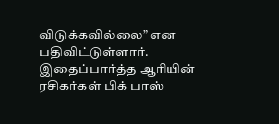விடுக்கவில்லை” என பதிவிட்டுள்ளார். இதைப்பார்த்த ஆரியின் ரசிகர்கள் பிக் பாஸ்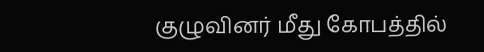குழுவினர் மீது கோபத்தில்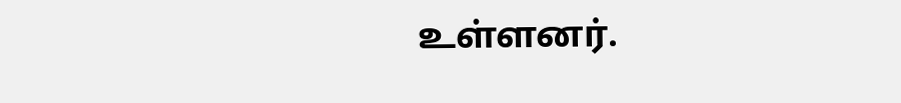உள்ளனர்.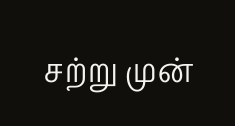சற்று முன்